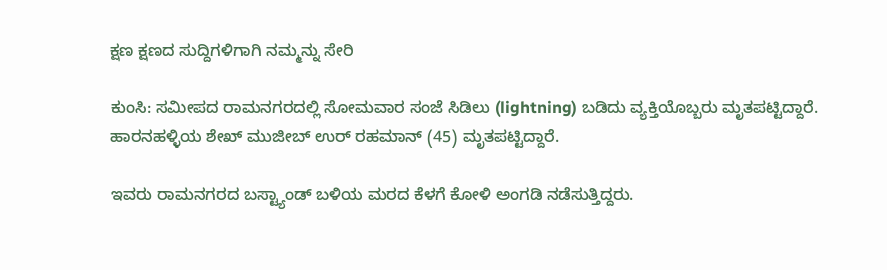ಕ್ಷಣ ಕ್ಷಣದ ಸುದ್ದಿಗಳಿಗಾಗಿ ನಮ್ಮನ್ನು ಸೇರಿ

ಕುಂಸಿ: ಸಮೀಪದ ರಾಮನಗರದಲ್ಲಿ ಸೋಮವಾರ ಸಂಜೆ ಸಿಡಿಲು (lightning) ಬಡಿದು ವ್ಯಕ್ತಿಯೊಬ್ಬರು ಮೃತಪಟ್ಟಿದ್ದಾರೆ. ಹಾರನಹಳ್ಳಿಯ ಶೇಖ್ ಮುಜೀಬ್ ಉರ್ ರಹಮಾನ್ (45) ಮೃತಪಟ್ಟಿದ್ದಾರೆ.

ಇವರು ರಾಮನಗರದ ಬಸ್ಟ್ಯಾಂಡ್ ಬಳಿಯ ಮರದ ಕೆಳಗೆ ಕೋಳಿ ಅಂಗಡಿ ನಡೆಸುತ್ತಿದ್ದರು.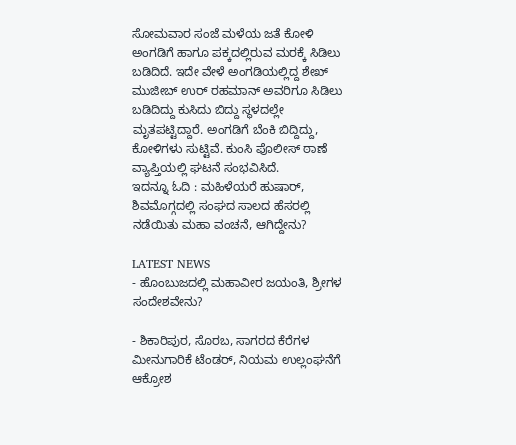ಸೋಮವಾರ ಸಂಜೆ ಮಳೆಯ ಜತೆ ಕೋಳಿ ಅಂಗಡಿಗೆ ಹಾಗೂ ಪಕ್ಕದಲ್ಲಿರುವ ಮರಕ್ಕೆ ಸಿಡಿಲು ಬಡಿದಿದೆ. ಇದೇ ವೇಳೆ ಅಂಗಡಿಯಲ್ಲಿದ್ದ ಶೇಖ್ ಮುಜೀಬ್ ಉರ್ ರಹಮಾನ್ ಅವರಿಗೂ ಸಿಡಿಲು ಬಡಿದಿದ್ದು ಕುಸಿದು ಬಿದ್ದು ಸ್ಥಳದಲ್ಲೇ ಮೃತಪಟ್ಟಿದ್ದಾರೆ. ಅಂಗಡಿಗೆ ಬೆಂಕಿ ಬಿದ್ದಿದ್ದು, ಕೋಳಿಗಳು ಸುಟ್ಟಿವೆ. ಕುಂಸಿ ಪೊಲೀಸ್ ಠಾಣೆ ವ್ಯಾಪ್ತಿಯಲ್ಲಿ ಘಟನೆ ಸಂಭವಿಸಿದೆ.
ಇದನ್ನೂ ಓದಿ : ಮಹಿಳೆಯರೆ ಹುಷಾರ್, ಶಿವಮೊಗ್ಗದಲ್ಲಿ ಸಂಘದ ಸಾಲದ ಹೆಸರಲ್ಲಿ ನಡೆಯಿತು ಮಹಾ ವಂಚನೆ, ಆಗಿದ್ದೇನು?

LATEST NEWS
- ಹೊಂಬುಜದಲ್ಲಿ ಮಹಾವೀರ ಜಯಂತಿ, ಶ್ರೀಗಳ ಸಂದೇಶವೇನು?

- ಶಿಕಾರಿಪುರ, ಸೊರಬ, ಸಾಗರದ ಕೆರೆಗಳ ಮೀನುಗಾರಿಕೆ ಟೆಂಡರ್, ನಿಯಮ ಉಲ್ಲಂಘನೆಗೆ ಆಕ್ರೋಶ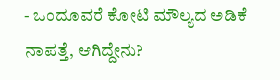- ಒಂದೂವರೆ ಕೋಟಿ ಮೌಲ್ಯದ ಅಡಿಕೆ ನಾಪತ್ತೆ, ಆಗಿದ್ದೇನು?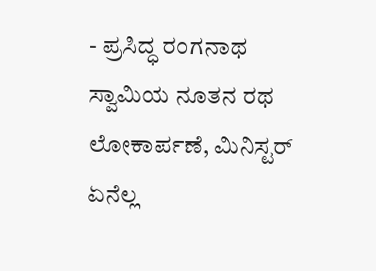- ಪ್ರಸಿದ್ಧ ರಂಗನಾಥ ಸ್ವಾಮಿಯ ನೂತನ ರಥ ಲೋಕಾರ್ಪಣೆ, ಮಿನಿಸ್ಟರ್ ಏನೆಲ್ಲ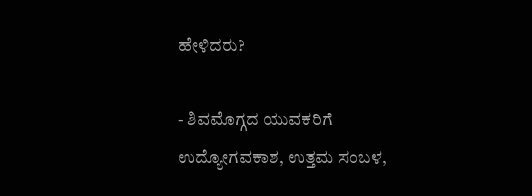ಹೇಳಿದರು?

- ಶಿವಮೊಗ್ಗದ ಯುವಕರಿಗೆ ಉದ್ಯೋಗವಕಾಶ, ಉತ್ತಮ ಸಂಬಳ,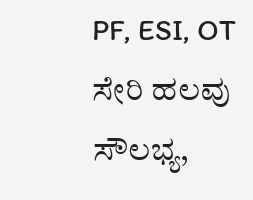PF, ESI, OT ಸೇರಿ ಹಲವು ಸೌಲಭ್ಯ,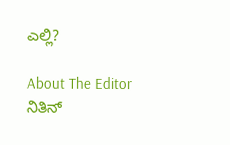ಎಲ್ಲಿ?

About The Editor
ನಿತಿನ್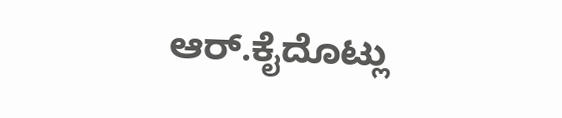ಆರ್.ಕೈದೊಟ್ಲು